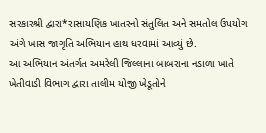સરકારશ્રી દ્વારા*રાસાયણિક ખાતરનો સંતુલિત અને સમતોલ ઉપયોગ અંગે ખાસ જાગૃતિ અભિયાન હાથ ધરવામાં આવ્યું છે.
આ અભિયાન અંતર્ગત અમરેલી જિલ્લાના બાબરાના નડાળા ખાતે ખેતીવાડી વિભાગ દ્વારા તાલીમ યોજી ખેડૂતોને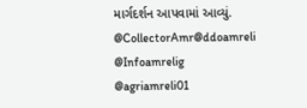માર્ગદર્શન આપવામાં આવ્યું.
@CollectorAmr@ddoamreli
@Infoamrelig
@agriamreli01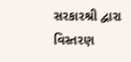સરકારશ્રી દ્વારા વિસ્તરણ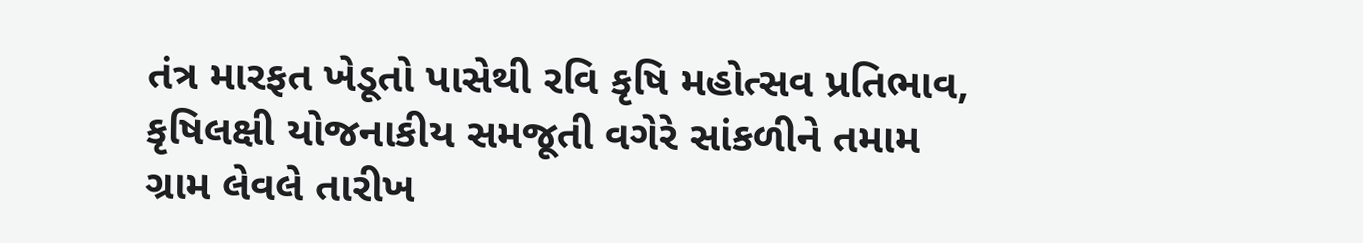તંત્ર મારફત ખેડૂતો પાસેથી રવિ કૃષિ મહોત્સવ પ્રતિભાવ, કૃષિલક્ષી યોજનાકીય સમજૂતી વગેરે સાંકળીને તમામ ગ્રામ લેવલે તારીખ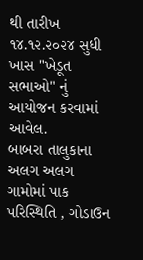થી તારીખ ૧૪.૧૨.૨૦૨૪ સુધી ખાસ "ખેડૂત સભાઓ" નું આયોજન કરવામાં આવેલ.
બાબરા તાલુકાના અલગ અલગ ગામોમાં પાક પરિસ્થિતિ , ગોડાઉન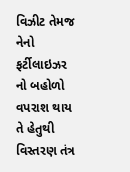વિઝીટ તેમજ નેનો ફર્ટીલાઇઝર નો બહોળો વપરાશ થાય તે હેતુથી વિસ્તરણ તંત્ર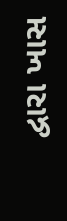દ્વારા ખાસ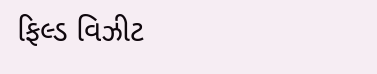ફિલ્ડ વિઝીટ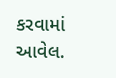કરવામાં આવેલ.